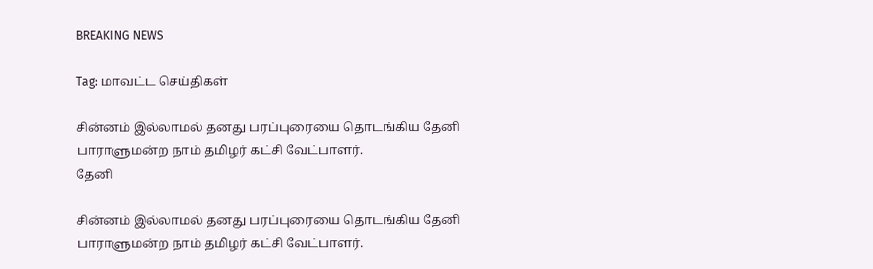BREAKING NEWS

Tag: மாவட்ட செய்திகள்

சின்னம் இல்லாமல் தனது பரப்புரையை தொடங்கிய தேனி பாராளுமன்ற நாம் தமிழர் கட்சி வேட்பாளர்.
தேனி

சின்னம் இல்லாமல் தனது பரப்புரையை தொடங்கிய தேனி பாராளுமன்ற நாம் தமிழர் கட்சி வேட்பாளர்.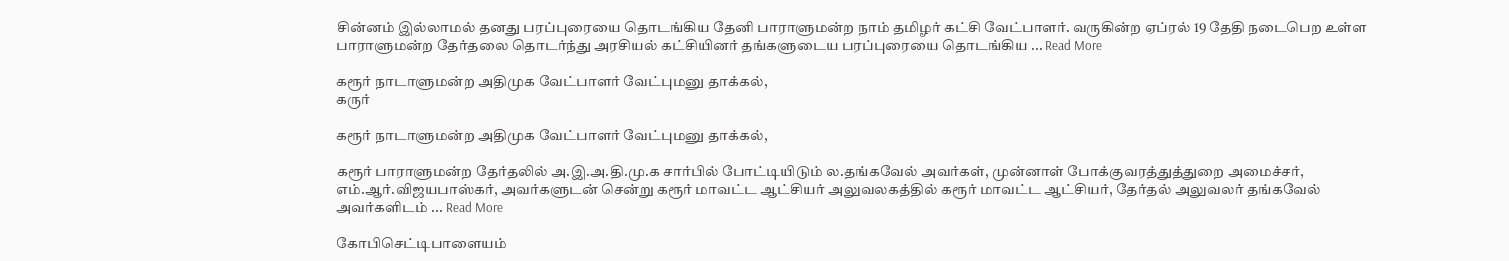சின்னம் இல்லாமல் தனது பரப்புரையை தொடங்கிய தேனி பாராளுமன்ற நாம் தமிழர் கட்சி வேட்பாளர். வருகின்ற ஏப்ரல் 19 தேதி நடைபெற உள்ள பாராளுமன்ற தேர்தலை தொடர்ந்து அரசியல் கட்சியினர் தங்களுடைய பரப்புரையை தொடங்கிய ... Read More

கரூர் நாடாளுமன்ற அதிமுக வேட்பாளர் வேட்புமனு தாக்கல்,
கருர்

கரூர் நாடாளுமன்ற அதிமுக வேட்பாளர் வேட்புமனு தாக்கல்,

கரூர் பாராளுமன்ற தேர்தலில் அ.இ.அ.தி.மு.க சார்பில் போட்டியிடும் ல.தங்கவேல் அவர்கள், முன்னாள் போக்குவரத்துத்துறை அமைச்சர், எம்.ஆர்.விஜயபாஸ்கர், அவர்களுடன் சென்று கரூர் மாவட்ட ஆட்சியர் அலுவலகத்தில் கரூர் மாவட்ட ஆட்சியர், தேர்தல் அலுவலர் தங்கவேல் அவர்களிடம் ... Read More

கோபிசெட்டிபாளையம்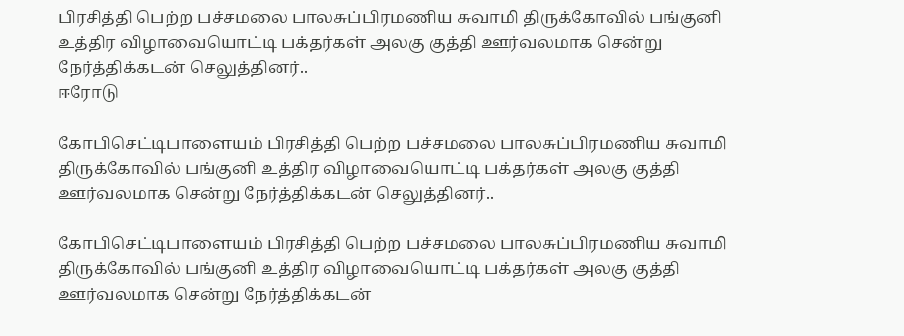பிரசித்தி பெற்ற பச்சமலை பாலசுப்பிரமணிய சுவாமி திருக்கோவில் பங்குனி உத்திர விழாவையொட்டி பக்தர்கள் அலகு குத்தி ஊர்வலமாக சென்று நேர்த்திக்கடன் செலுத்தினர்..
ஈரோடு

கோபிசெட்டிபாளையம் பிரசித்தி பெற்ற பச்சமலை பாலசுப்பிரமணிய சுவாமி திருக்கோவில் பங்குனி உத்திர விழாவையொட்டி பக்தர்கள் அலகு குத்தி ஊர்வலமாக சென்று நேர்த்திக்கடன் செலுத்தினர்..

கோபிசெட்டிபாளையம் பிரசித்தி பெற்ற பச்சமலை பாலசுப்பிரமணிய சுவாமி திருக்கோவில் பங்குனி உத்திர விழாவையொட்டி பக்தர்கள் அலகு குத்தி ஊர்வலமாக சென்று நேர்த்திக்கடன்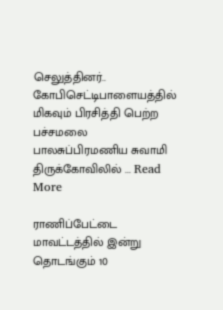செலுத்தினர்.. கோபிசெட்டிபாளையத்தில் மிகவும் பிரசித்தி பெற்ற பச்சமலை பாலசுப்பிரமணிய சுவாமி திருக்கோவிலில் ... Read More

ராணிப்பேட்டை மாவட்டத்தில் இன்று தொடங்கும் 10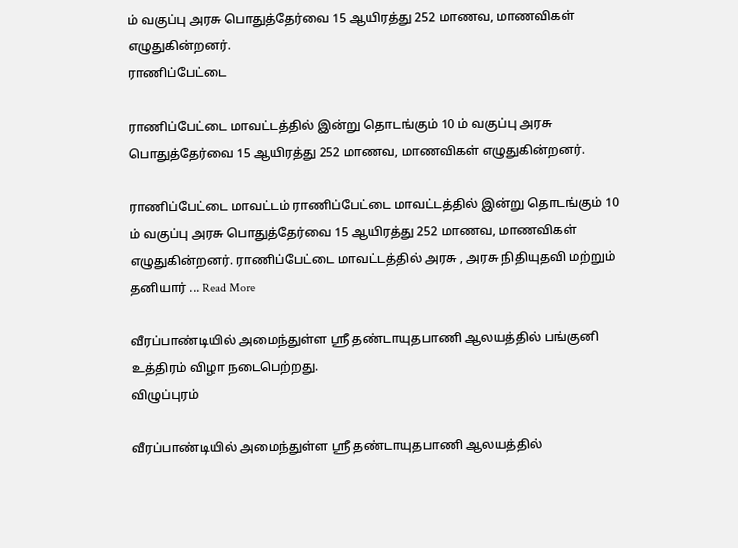ம் வகுப்பு அரசு பொதுத்தேர்வை 15 ஆயிரத்து 252 மாணவ, மாணவிகள் எழுதுகின்றனர்.
ராணிப்பேட்டை

ராணிப்பேட்டை மாவட்டத்தில் இன்று தொடங்கும் 10 ம் வகுப்பு அரசு பொதுத்தேர்வை 15 ஆயிரத்து 252 மாணவ, மாணவிகள் எழுதுகின்றனர்.

ராணிப்பேட்டை மாவட்டம் ராணிப்பேட்டை மாவட்டத்தில் இன்று தொடங்கும் 10 ம் வகுப்பு அரசு பொதுத்தேர்வை 15 ஆயிரத்து 252 மாணவ, மாணவிகள் எழுதுகின்றனர். ராணிப்பேட்டை மாவட்டத்தில் அரசு , அரசு நிதியுதவி மற்றும் தனியார் ... Read More

வீரப்பாண்டியில் அமைந்துள்ள ஸ்ரீ தண்டாயுதபாணி ஆலயத்தில் பங்குனி உத்திரம் விழா நடைபெற்றது.
விழுப்புரம்

வீரப்பாண்டியில் அமைந்துள்ள ஸ்ரீ தண்டாயுதபாணி ஆலயத்தில்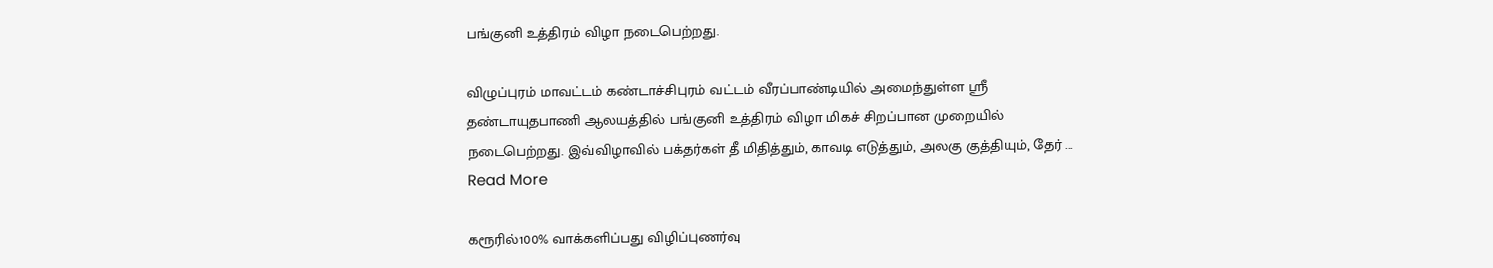பங்குனி உத்திரம் விழா நடைபெற்றது.

விழுப்புரம் மாவட்டம் கண்டாச்சிபுரம் வட்டம் வீரப்பாண்டியில் அமைந்துள்ள ஸ்ரீ தண்டாயுதபாணி ஆலயத்தில் பங்குனி உத்திரம் விழா மிகச் சிறப்பான முறையில் நடைபெற்றது. இவ்விழாவில் பக்தர்கள் தீ மிதித்தும், காவடி எடுத்தும், அலகு குத்தியும், தேர் ... Read More

கரூரில்100% வாக்களிப்பது விழிப்புணர்வு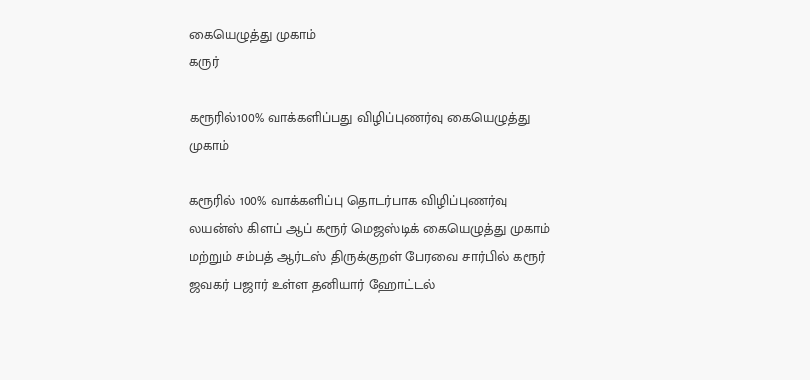கையெழுத்து முகாம்
கருர்

கரூரில்100% வாக்களிப்பது விழிப்புணர்வு கையெழுத்து முகாம்

கரூரில் 100% வாக்களிப்பு தொடர்பாக விழிப்புணர்வு லயன்ஸ் கிளப் ஆப் கரூர் மெஜஸ்டிக் கையெழுத்து முகாம் மற்றும் சம்பத் ஆர்டஸ் திருக்குறள் பேரவை சார்பில் கரூர் ஜவகர் பஜார் உள்ள தனியார் ஹோட்டல்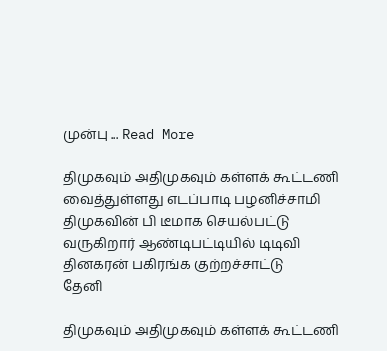முன்பு ... Read More

திமுகவும் அதிமுகவும் கள்ளக் கூட்டணி வைத்துள்ளது எடப்பாடி பழனிச்சாமி திமுகவின் பி டீமாக செயல்பட்டு வருகிறார் ஆண்டிபட்டியில் டிடிவி தினகரன் பகிரங்க குற்றச்சாட்டு
தேனி

திமுகவும் அதிமுகவும் கள்ளக் கூட்டணி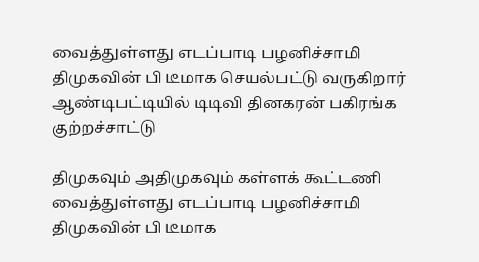வைத்துள்ளது எடப்பாடி பழனிச்சாமி திமுகவின் பி டீமாக செயல்பட்டு வருகிறார் ஆண்டிபட்டியில் டிடிவி தினகரன் பகிரங்க குற்றச்சாட்டு

திமுகவும் அதிமுகவும் கள்ளக் கூட்டணி வைத்துள்ளது எடப்பாடி பழனிச்சாமி திமுகவின் பி டீமாக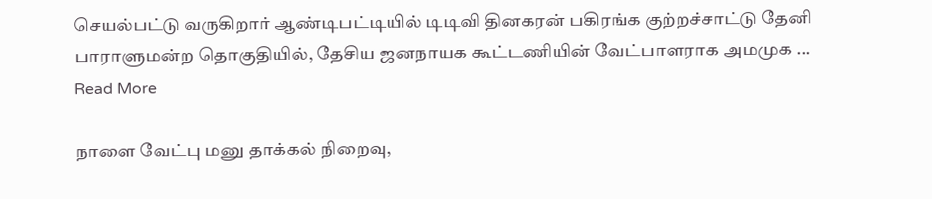செயல்பட்டு வருகிறார் ஆண்டிபட்டியில் டிடிவி தினகரன் பகிரங்க குற்றச்சாட்டு தேனி பாராளுமன்ற தொகுதியில், தேசிய ஜனநாயக கூட்டணியின் வேட்பாளராக அமமுக ... Read More

நாளை வேட்பு மனு தாக்கல் நிறைவு,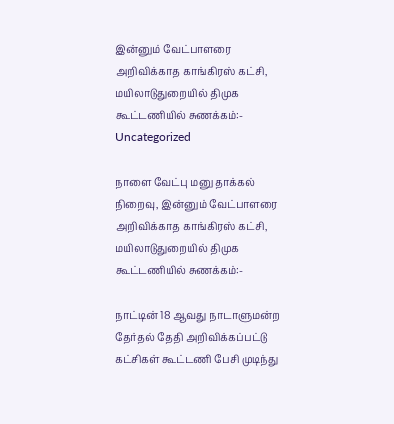இன்னும் வேட்பாளரை அறிவிக்காத காங்கிரஸ் கட்சி, மயிலாடுதுறையில் திமுக கூட்டணியில் சுணக்கம்:-
Uncategorized

நாளை வேட்பு மனு தாக்கல் நிறைவு, இன்னும் வேட்பாளரை அறிவிக்காத காங்கிரஸ் கட்சி, மயிலாடுதுறையில் திமுக கூட்டணியில் சுணக்கம்:-

நாட்டின் 18 ஆவது நாடாளுமன்ற தேர்தல் தேதி அறிவிக்கப்பட்டு கட்சிகள் கூட்டணி பேசி முடிந்து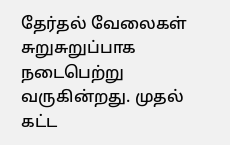தேர்தல் வேலைகள் சுறுசுறுப்பாக நடைபெற்று வருகின்றது. முதல் கட்ட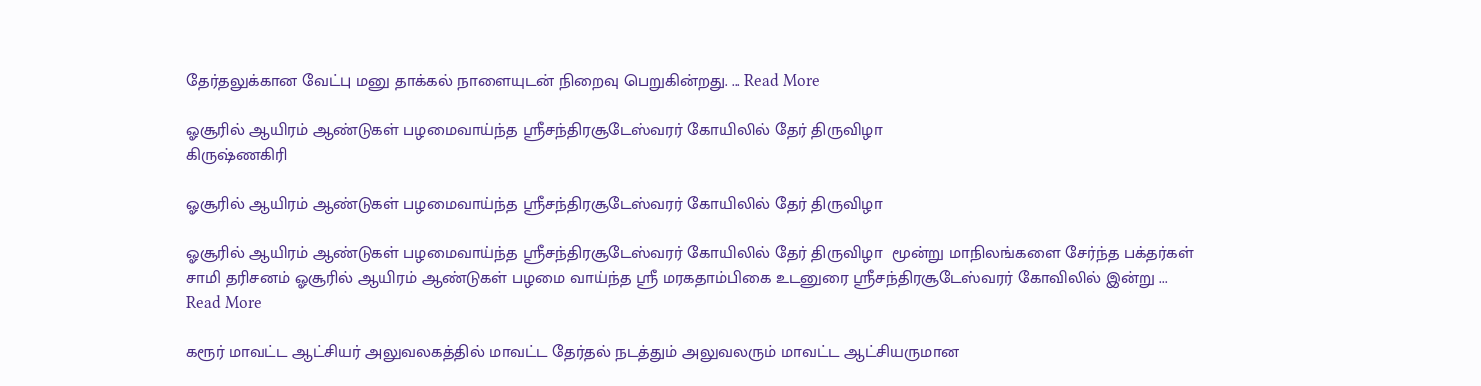தேர்தலுக்கான வேட்பு மனு தாக்கல் நாளையுடன் நிறைவு பெறுகின்றது. ... Read More

ஓசூரில் ஆயிரம் ஆண்டுகள் பழமைவாய்ந்த ஸ்ரீசந்திரசூடேஸ்வரர் கோயிலில் தேர் திருவிழா
கிருஷ்ணகிரி

ஓசூரில் ஆயிரம் ஆண்டுகள் பழமைவாய்ந்த ஸ்ரீசந்திரசூடேஸ்வரர் கோயிலில் தேர் திருவிழா

ஓசூரில் ஆயிரம் ஆண்டுகள் பழமைவாய்ந்த ஸ்ரீசந்திரசூடேஸ்வரர் கோயிலில் தேர் திருவிழா  மூன்று மாநிலங்களை சேர்ந்த பக்தர்கள் சாமி தரிசனம் ஓசூரில் ஆயிரம் ஆண்டுகள் பழமை வாய்ந்த ஸ்ரீ மரகதாம்பிகை உடனுரை ஸ்ரீசந்திரசூடேஸ்வரர் கோவிலில் இன்று ... Read More

கரூர் மாவட்ட ஆட்சியர் அலுவலகத்தில் மாவட்ட தேர்தல் நடத்தும் அலுவலரும் மாவட்ட ஆட்சியருமான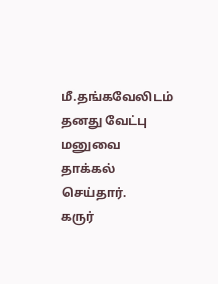மீ.தங்கவேலிடம் தனது வேட்பு மனுவை தாக்கல் செய்தார்.
கருர்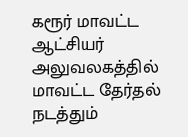கரூர் மாவட்ட ஆட்சியர் அலுவலகத்தில் மாவட்ட தேர்தல் நடத்தும்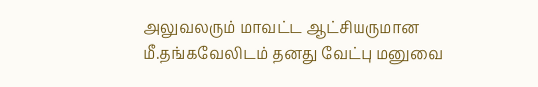அலுவலரும் மாவட்ட ஆட்சியருமான மீ.தங்கவேலிடம் தனது வேட்பு மனுவை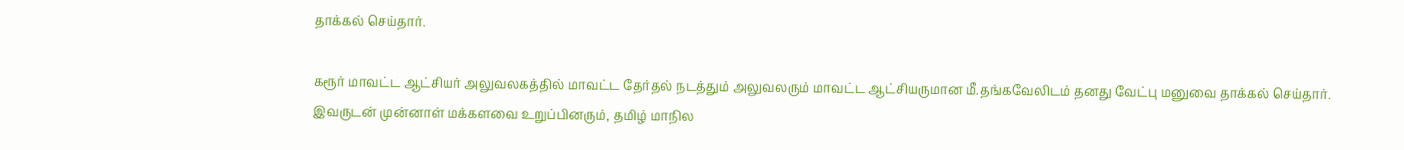தாக்கல் செய்தார்.

கரூர் மாவட்ட ஆட்சியர் அலுவலகத்தில் மாவட்ட தேர்தல் நடத்தும் அலுவலரும் மாவட்ட ஆட்சியருமான மீ.தங்கவேலிடம் தனது வேட்பு மனுவை தாக்கல் செய்தார். இவருடன் முன்னாள் மக்களவை உறுப்பினரும், தமிழ் மாநில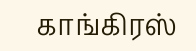காங்கிரஸ்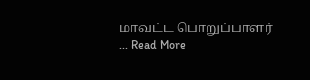மாவட்ட பொறுப்பாளர் ... Read More